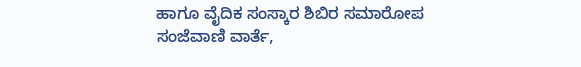ಹಾಗೂ ವೈದಿಕ ಸಂಸ್ಕಾರ ಶಿಬಿರ ಸಮಾರೋಪ
ಸಂಜೆವಾಣಿ ವಾರ್ತೆ,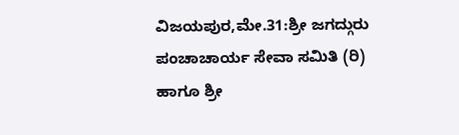ವಿಜಯಪುರ,ಮೇ.31:ಶ್ರೀ ಜಗದ್ಗುರು ಪಂಚಾಚಾರ್ಯ ಸೇವಾ ಸಮಿತಿ (ರಿ) ಹಾಗೂ ಶ್ರೀ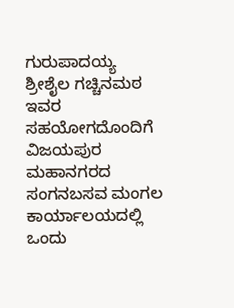ಗುರುಪಾದಯ್ಯ ಶ್ರೀಶೈಲ ಗಚ್ಚಿನಮಠ ಇವರ ಸಹಯೋಗದೊಂದಿಗೆ ವಿಜಯಪುರ ಮಹಾನಗರದ ಸಂಗನಬಸವ ಮಂಗಲ ಕಾರ್ಯಾಲಯದಲ್ಲಿ ಒಂದು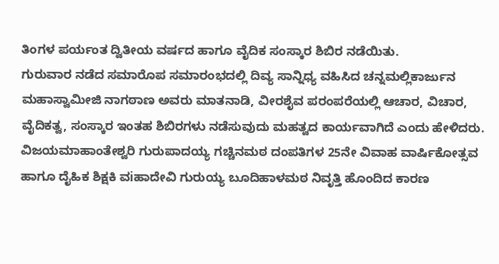ತಿಂಗಳ ಪರ್ಯಂತ ದ್ವಿತೀಯ ವರ್ಷದ ಹಾಗೂ ವೈದಿಕ ಸಂಸ್ಕಾರ ಶಿಬಿರ ನಡೆಯಿತು.
ಗುರುವಾರ ನಡೆದ ಸಮಾರೊಪ ಸಮಾರಂಭದಲ್ಲಿ ದಿವ್ಯ ಸಾನ್ನಿಧ್ಯ ವಹಿಸಿದ ಚನ್ನಮಲ್ಲಿಕಾರ್ಜುನ ಮಹಾಸ್ವಾಮೀಜಿ ನಾಗಠಾಣ ಅವರು ಮಾತನಾಡಿ, ವೀರಶೈವ ಪರಂಪರೆಯಲ್ಲಿ ಆಚಾರ, ವಿಚಾರ, ವೈದಿಕತ್ವ, ಸಂಸ್ಕಾರ ಇಂತಹ ಶಿಬಿರಗಳು ನಡೆಸುವುದು ಮಹತ್ವದ ಕಾರ್ಯವಾಗಿದೆ ಎಂದು ಹೇಳಿದರು.
ವಿಜಯಮಾಹಾಂತೇಶ್ವರಿ ಗುರುಪಾದಯ್ಯ ಗಚ್ಚಿನಮಠ ದಂಪತಿಗಳ 25ನೇ ವಿವಾಹ ವಾರ್ಷಿಕೋತ್ಸವ ಹಾಗೂ ದೈಹಿಕ ಶಿಕ್ಷಕಿ ವiಹಾದೇವಿ ಗುರುಯ್ಯ ಬೂದಿಹಾಳಮಠ ನಿವೃತ್ತಿ ಹೊಂದಿದ ಕಾರಣ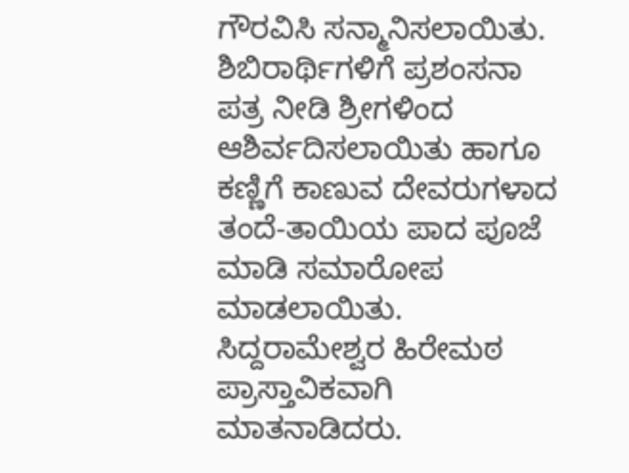ಗೌರವಿಸಿ ಸನ್ಮಾನಿಸಲಾಯಿತು.
ಶಿಬಿರಾರ್ಥಿಗಳಿಗೆ ಪ್ರಶಂಸನಾ ಪತ್ರ ನೀಡಿ ಶ್ರೀಗಳಿಂದ ಆಶಿರ್ವದಿಸಲಾಯಿತು ಹಾಗೂ ಕಣ್ಣಿಗೆ ಕಾಣುವ ದೇವರುಗಳಾದ ತಂದೆ-ತಾಯಿಯ ಪಾದ ಪೂಜೆ ಮಾಡಿ ಸಮಾರೋಪ ಮಾಡಲಾಯಿತು.
ಸಿದ್ದರಾಮೇಶ್ವರ ಹಿರೇಮಠ ಪ್ರಾಸ್ತಾವಿಕವಾಗಿ ಮಾತನಾಡಿದರು.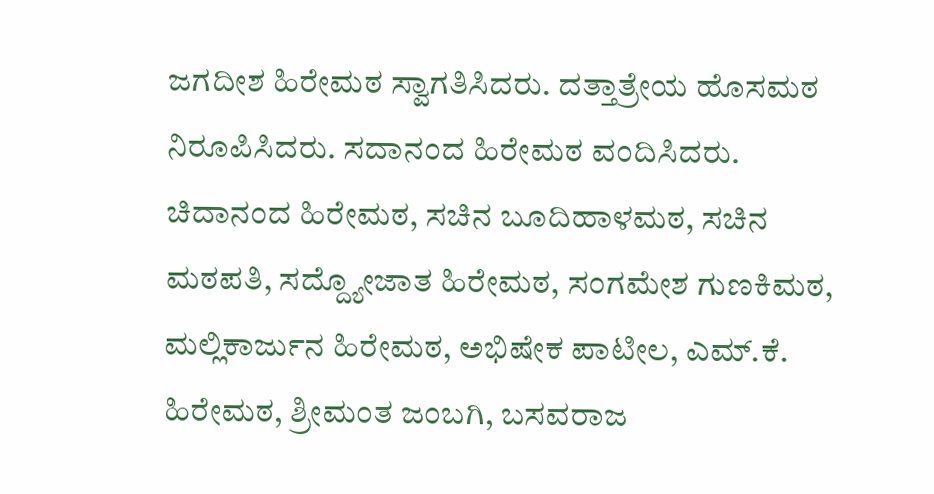ಜಗದೀಶ ಹಿರೇಮಠ ಸ್ವಾಗತಿಸಿದರು. ದತ್ತಾತ್ರೇಯ ಹೊಸಮಠ ನಿರೂಪಿಸಿದರು. ಸದಾನಂದ ಹಿರೇಮಠ ವಂದಿಸಿದರು.
ಚಿದಾನಂದ ಹಿರೇಮಠ, ಸಚಿನ ಬೂದಿಹಾಳಮಠ, ಸಚಿನ ಮಠಪತಿ, ಸದ್ದ್ಯೋಜಾತ ಹಿರೇಮಠ, ಸಂಗಮೇಶ ಗುಣಕಿಮಠ, ಮಲ್ಲಿಕಾರ್ಜುನ ಹಿರೇಮಠ, ಅಭಿಷೇಕ ಪಾಟೀಲ, ಎಮ್.ಕೆ. ಹಿರೇಮಠ, ಶ್ರೀಮಂತ ಜಂಬಗಿ, ಬಸವರಾಜ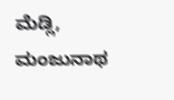ಮೆಡ್ಲಿ, ಮಂಜುನಾಥ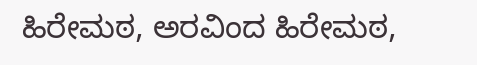ಹಿರೇಮಠ, ಅರವಿಂದ ಹಿರೇಮಠ,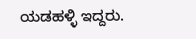ಯಡಹಳ್ಳಿ ಇದ್ದರು.